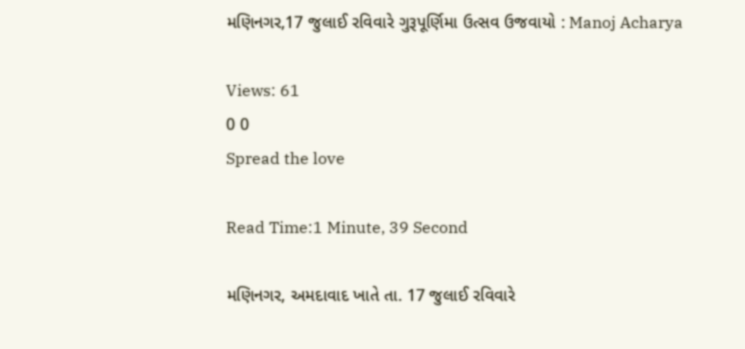મણિનગર,17 જુલાઈ રવિવારે ગુરૂપૂર્ણિમા ઉત્સવ ઉજવાયો : Manoj Acharya

Views: 61
0 0
Spread the love

Read Time:1 Minute, 39 Second

મણિનગર, અમદાવાદ ખાતે તા. 17 જુલાઈ રવિવારે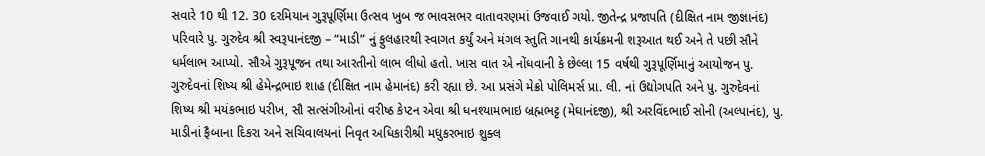સવારે 10 થી 12. 30 દરમિયાન ગુરૂપૂર્ણિમા ઉત્સવ ખુબ જ ભાવસભર વાતાવરણમાં ઉજવાઈ ગયો. જીતેન્દ્ર પ્રજાપતિ (દીક્ષિત નામ જીજ્ઞાનંદ) પરિવારે પુ. ગુરુદેવ શ્રી સ્વરૂપાનંદજી – “માડી” નું ફુલહારથી સ્વાગત કર્યું અને મંગલ સ્તુતિ ગાનથી કાર્યક્રમની શરૂઆત થઈ અને તે પછી સૌને ધર્મલાભ આપ્યો. સૌએ ગુરૂપૂજન તથા આરતીનો લાભ લીધો હતો. ખાસ વાત એ નોંધવાની કે છેલ્લા 15 વર્ષથી ગુરૂપૂર્ણિમાનું આયોજન પુ. ગુરુદેવનાં શિષ્ય શ્રી હેમેન્દ્રભાઇ શાહ (દીક્ષિત નામ હેમાનંદ) કરી રહ્યા છે. આ પ્રસંગે મેક્રો પોલિમર્સ પ્રા. લી. નાં ઉદ્યોગપતિ અને પુ. ગુરુદેવનાં શિષ્ય શ્રી મયંકભાઇ પરીખ, સૌ સત્સંગીઓનાં વરીષ્ઠ કેપ્ટન એવા શ્રી ધનશ્યામભાઇ બ્રહ્મભટ્ટ (મેઘાનંદજી), શ્રી અરવિંદભાઈ સોની (અલ્પાનંદ), પુ. માડીનાં ફૈબાના દિકરા અને સચિવાલયનાં નિવૃત અધિકારીશ્રી મધુકરભાઇ શુક્લ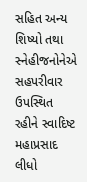સહિત અન્ય શિષ્યો તથા સ્નેહીજનોનેએ સહપરીવાર ઉપસ્થિત રહીને સ્વાદિષ્ટ મહાપ્રસાદ લીધો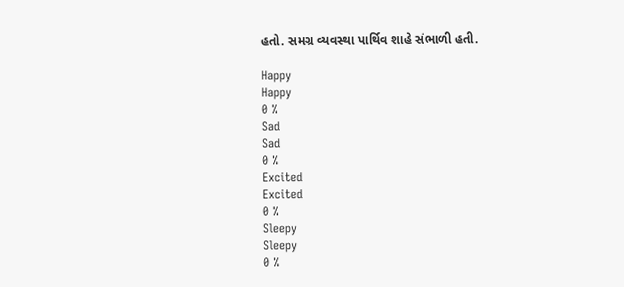હતો. સમગ્ર વ્યવસ્થા પાર્થિવ શાહે સંભાળી હતી.

Happy
Happy
0 %
Sad
Sad
0 %
Excited
Excited
0 %
Sleepy
Sleepy
0 %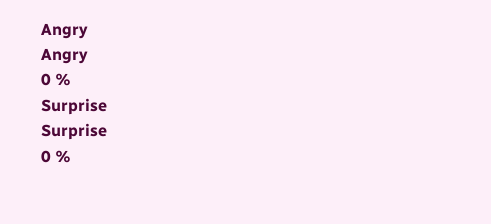Angry
Angry
0 %
Surprise
Surprise
0 %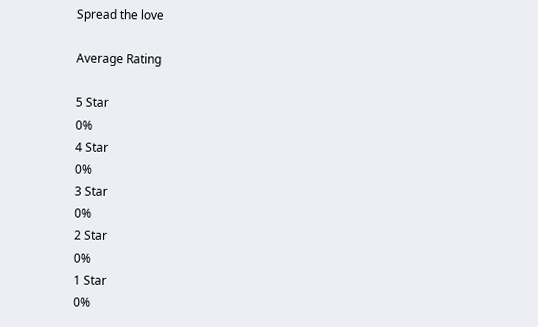Spread the love

Average Rating

5 Star
0%
4 Star
0%
3 Star
0%
2 Star
0%
1 Star
0%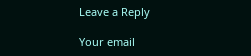Leave a Reply

Your email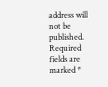address will not be published. Required fields are marked *